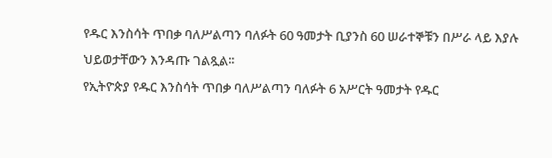የዱር እንስሳት ጥበቃ ባለሥልጣን ባለፉት 60 ዓመታት ቢያንስ 60 ሠራተኞቹን በሥራ ላይ እያሉ ህይወታቸውን እንዳጡ ገልጿል፡፡
የኢትዮጵያ የዱር እንስሳት ጥበቃ ባለሥልጣን ባለፉት 6 አሥርት ዓመታት የዱር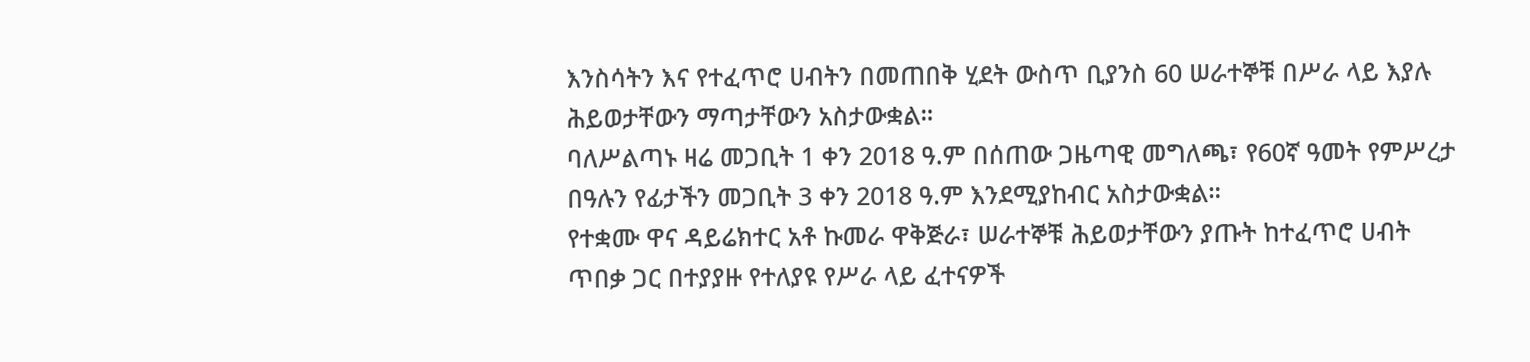እንስሳትን እና የተፈጥሮ ሀብትን በመጠበቅ ሂደት ውስጥ ቢያንስ 60 ሠራተኞቹ በሥራ ላይ እያሉ ሕይወታቸውን ማጣታቸውን አስታውቋል።
ባለሥልጣኑ ዛሬ መጋቢት 1 ቀን 2018 ዓ.ም በሰጠው ጋዜጣዊ መግለጫ፣ የ60ኛ ዓመት የምሥረታ በዓሉን የፊታችን መጋቢት 3 ቀን 2018 ዓ.ም እንደሚያከብር አስታውቋል።
የተቋሙ ዋና ዳይሬክተር አቶ ኩመራ ዋቅጅራ፣ ሠራተኞቹ ሕይወታቸውን ያጡት ከተፈጥሮ ሀብት ጥበቃ ጋር በተያያዙ የተለያዩ የሥራ ላይ ፈተናዎች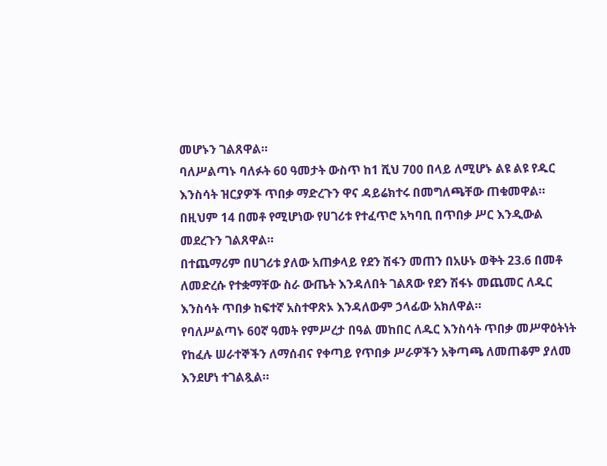መሆኑን ገልጸዋል።
ባለሥልጣኑ ባለፉት 60 ዓመታት ውስጥ ከ1 ሺህ 700 በላይ ለሚሆኑ ልዩ ልዩ የዱር እንስሳት ዝርያዎች ጥበቃ ማድረጉን ዋና ዳይሬክተሩ በመግለጫቸው ጠቁመዋል። በዚህም 14 በመቶ የሚሆነው የሀገሪቱ የተፈጥሮ አካባቢ በጥበቃ ሥር እንዲውል መደረጉን ገልጸዋል።
በተጨማሪም በሀገሪቱ ያለው አጠቃላይ የደን ሽፋን መጠን በአሁኑ ወቅት 23.6 በመቶ ለመድረሱ የተቋማቸው ስራ ውጤት እንዳለበት ገልጸው የደን ሽፋኑ መጨመር ለዱር እንስሳት ጥበቃ ከፍተኛ አስተዋጽኦ እንዳለውም ኃላፊው አክለዋል።
የባለሥልጣኑ 60ኛ ዓመት የምሥረታ በዓል መከበር ለዱር እንስሳት ጥበቃ መሥዋዕትነት የከፈሉ ሠራተኞችን ለማሰብና የቀጣይ የጥበቃ ሥራዎችን አቅጣጫ ለመጠቆም ያለመ እንደሆነ ተገልጿል።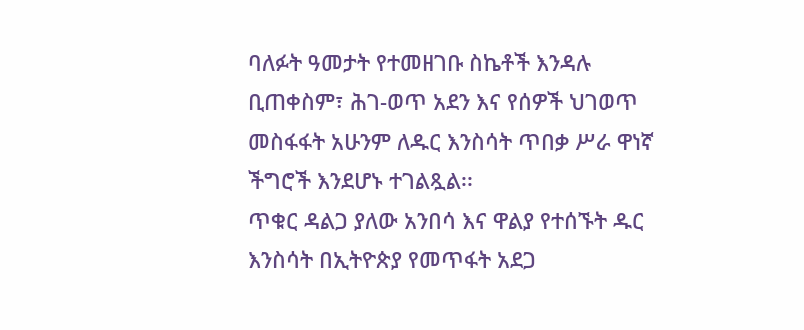ባለፉት ዓመታት የተመዘገቡ ስኬቶች እንዳሉ ቢጠቀስም፣ ሕገ-ወጥ አደን እና የሰዎች ህገወጥ መስፋፋት አሁንም ለዱር እንስሳት ጥበቃ ሥራ ዋነኛ ችግሮች እንደሆኑ ተገልጿል፡፡
ጥቁር ዳልጋ ያለው አንበሳ እና ዋልያ የተሰኙት ዱር እንስሳት በኢትዮጵያ የመጥፋት አደጋ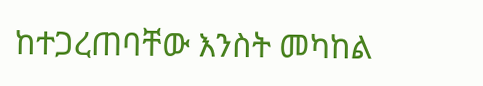ከተጋረጠባቸው እንስት መካከል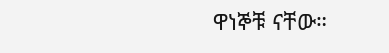ዋነኞቹ ናቸው።